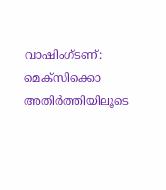വാഷിംഗ്ടണ്: മെക്സിക്കൊ അതിർത്തിയിലൂടെ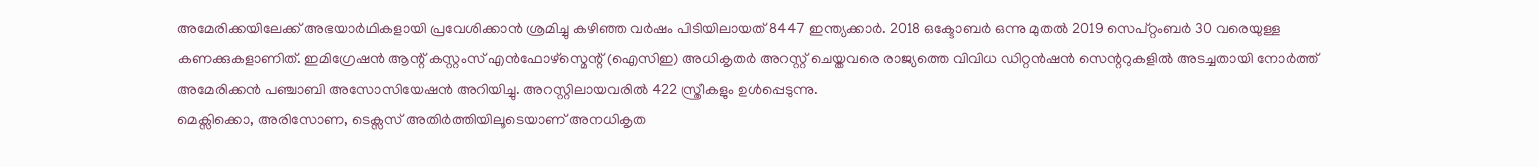അമേരിക്കയിലേക്ക് അഭയാർഥികളായി പ്രവേശിക്കാൻ ശ്രമിച്ചു കഴിഞ്ഞ വർഷം പിടിയിലായത് 8447 ഇന്ത്യക്കാർ. 2018 ഒക്ടോബർ ഒന്നു മുതൽ 2019 സെപ്റ്റംബർ 30 വരെയുള്ള കണക്കുകളാണിത്. ഇമിഗ്രേഷൻ ആന്റ് കസ്റ്റംസ് എൻഫോഴ്സ്മെന്റ് (ഐസിഇ) അധികൃതർ അറസ്റ്റ് ചെയ്തവരെ രാജ്യത്തെ വിവിധ ഡിറ്റൻഷൻ സെന്ററുകളിൽ അടച്ചതായി നോർത്ത് അമേരിക്കൻ പഞ്ചാബി അസോസിയേഷൻ അറിയിച്ചു. അറസ്റ്റിലായവരിൽ 422 സ്ത്രീകളും ഉൾപ്പെടുന്നു.
മെക്സിക്കൊ, അരിസോണ, ടെക്സസ് അതിർത്തിയിലൂടെയാണ് അനധികൃത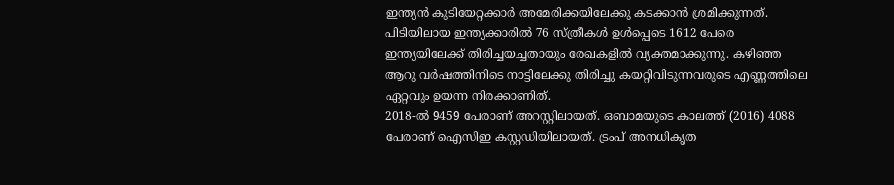ഇന്ത്യൻ കുടിയേറ്റക്കാർ അമേരിക്കയിലേക്കു കടക്കാൻ ശ്രമിക്കുന്നത്. പിടിയിലായ ഇന്ത്യക്കാരിൽ 76 സ്ത്രീകൾ ഉൾപ്പെടെ 1612 പേരെ ഇന്ത്യയിലേക്ക് തിരിച്ചയച്ചതായും രേഖകളിൽ വ്യക്തമാക്കുന്നു. കഴിഞ്ഞ ആറു വർഷത്തിനിടെ നാട്ടിലേക്കു തിരിച്ചു കയറ്റിവിടുന്നവരുടെ എണ്ണത്തിലെ ഏറ്റവും ഉയന്ന നിരക്കാണിത്.
2018-ൽ 9459 പേരാണ് അറസ്റ്റിലായത്. ഒബാമയുടെ കാലത്ത് (2016) 4088 പേരാണ് ഐസിഇ കസ്റ്റഡിയിലായത്. ട്രംപ് അനധികൃത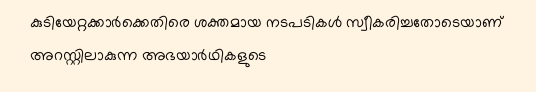കുടിയേറ്റക്കാർക്കെതിരെ ശക്തമായ നടപടികൾ സ്വീകരിച്ചതോടെയാണ് അറസ്റ്റിലാകുന്ന അഭയാർഥികളുടെ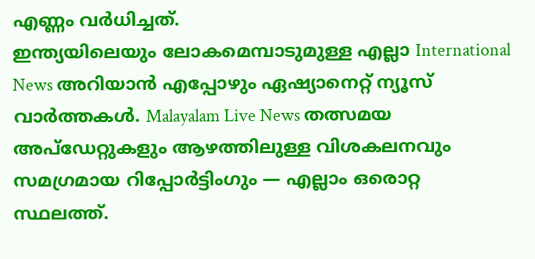എണ്ണം വർധിച്ചത്.
ഇന്ത്യയിലെയും ലോകമെമ്പാടുമുള്ള എല്ലാ International News അറിയാൻ എപ്പോഴും ഏഷ്യാനെറ്റ് ന്യൂസ് വാർത്തകൾ. Malayalam Live News തത്സമയ അപ്ഡേറ്റുകളും ആഴത്തിലുള്ള വിശകലനവും സമഗ്രമായ റിപ്പോർട്ടിംഗും — എല്ലാം ഒരൊറ്റ സ്ഥലത്ത്.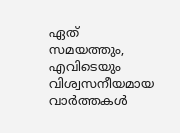ഏത് സമയത്തും, എവിടെയും വിശ്വസനീയമായ വാർത്തകൾ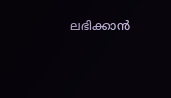ലഭിക്കാൻ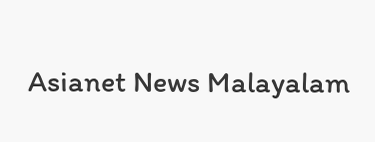Asianet News Malayalam